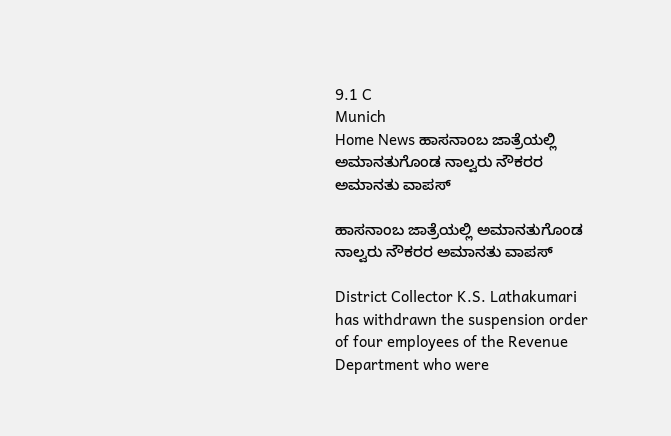9.1 C
Munich
Home News ಹಾಸನಾಂಬ ಜಾತ್ರೆಯಲ್ಲಿ ಅಮಾನತುಗೊಂಡ ನಾಲ್ವರು ನೌಕರರ ಅಮಾನತು ವಾಪಸ್

ಹಾಸನಾಂಬ ಜಾತ್ರೆಯಲ್ಲಿ ಅಮಾನತುಗೊಂಡ ನಾಲ್ವರು ನೌಕರರ ಅಮಾನತು ವಾಪಸ್

District Collector K.S. Lathakumari has withdrawn the suspension order of four employees of the Revenue Department who were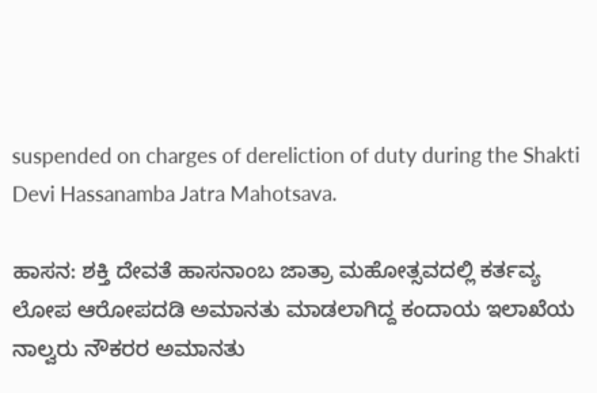suspended on charges of dereliction of duty during the Shakti Devi Hassanamba Jatra Mahotsava.

ಹಾಸನ: ಶಕ್ತಿ ದೇವತೆ ಹಾಸನಾಂಬ ಜಾತ್ರಾ ಮಹೋತ್ಸವದಲ್ಲಿ ಕರ್ತವ್ಯ ಲೋಪ ಆರೋಪದಡಿ ಅಮಾನತು ಮಾಡಲಾಗಿದ್ದ ಕಂದಾಯ ಇಲಾಖೆಯ ನಾಲ್ವರು ನೌಕರರ ಅಮಾನತು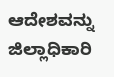ಆದೇಶವನ್ನು ಜಿಲ್ಲಾಧಿಕಾರಿ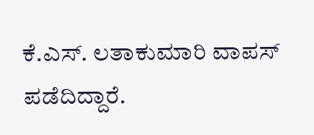ಕೆ.ಎಸ್‌. ಲತಾಕುಮಾರಿ ವಾಪಸ್ ಪಡೆದಿದ್ದಾರೆ.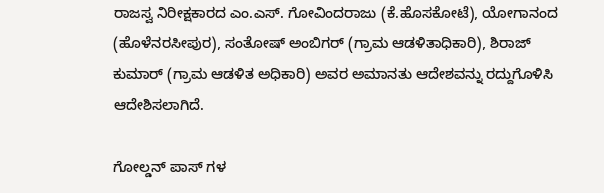ರಾಜಸ್ವ ನಿರೀಕ್ಷಕಾರದ ಎಂ.ಎಸ್. ಗೋವಿಂದರಾಜು (ಕೆ.ಹೊಸಕೋಟೆ), ಯೋಗಾನಂದ (ಹೊಳೆನರಸೀಪುರ), ಸಂತೋಷ್ ಅಂಬಿಗರ್ (ಗ್ರಾಮ ಆಡಳಿತಾಧಿಕಾರಿ), ಶಿರಾಜ್ ಕುಮಾರ್ (ಗ್ರಾಮ ಆಡಳಿತ ಅಧಿಕಾರಿ) ಅವರ ಅಮಾನತು ಆದೇಶವನ್ನು ರದ್ದುಗೊಳಿಸಿ ಆದೇಶಿಸಲಾಗಿದೆ.

ಗೋಲ್ಡನ್ ಪಾಸ್ ಗಳ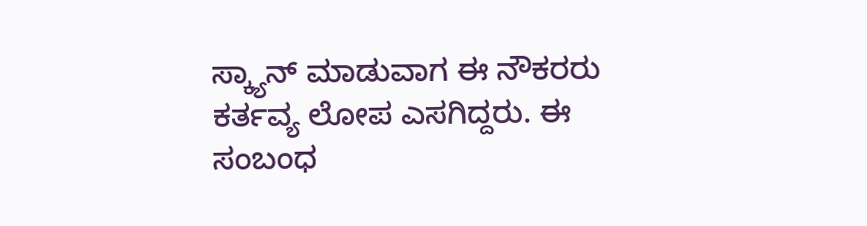ಸ್ಕ್ಯಾನ್ ಮಾಡುವಾಗ ಈ ನೌಕರರು ಕರ್ತವ್ಯ ಲೋಪ ಎಸಗಿದ್ದರು. ಈ ಸಂಬಂಧ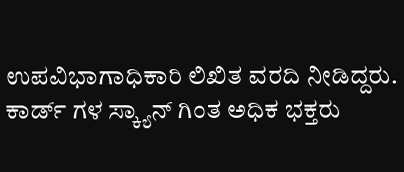ಉಪವಿಭಾಗಾಧಿಕಾರಿ ಲಿಖಿತ ವರದಿ ನೀಡಿದ್ದರು. ಕಾರ್ಡ್ ಗಳ ಸ್ಕ್ಯಾನ್ ಗಿಂತ ಅಧಿಕ ಭಕ್ತರು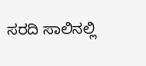ಸರದಿ ಸಾಲಿನಲ್ಲಿ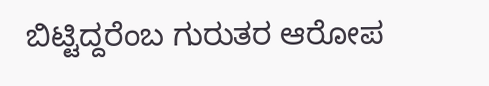ಬಿಟ್ಟಿದ್ದರೆಂಬ ಗುರುತರ ಆರೋಪ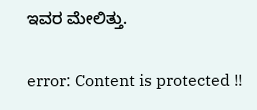ಇವರ ಮೇಲಿತ್ತು.

error: Content is protected !!